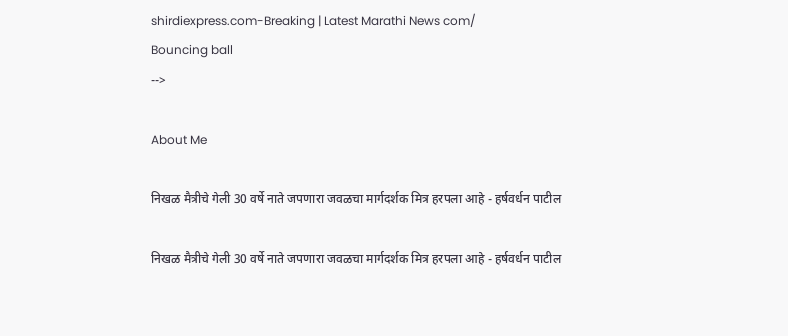shirdiexpress.com-Breaking | Latest Marathi News com/
Bouncing ball
-->

About Me

निखळ मैत्रीचे गेली 30 वर्षे नाते जपणारा जवळचा मार्गदर्शक मित्र हरपला आहे - हर्षवर्धन पाटील

निखळ मैत्रीचे गेली 30 वर्षे नाते जपणारा जवळचा मार्गदर्शक मित्र हरपला आहे - हर्षवर्धन पाटील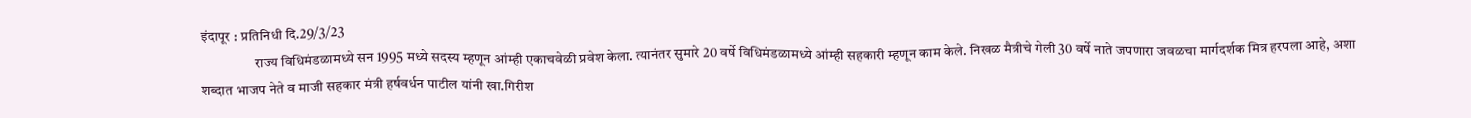इंदापूर : प्रतिनिधी दि.29/3/23
                   राज्य विधिमंडळामध्ये सन 1995 मध्ये सदस्य म्हणून आंम्ही एकाचवेळी प्रवेश केला. त्यानंतर सुमारे 20 वर्षे विधिमंडळामध्ये आंम्ही सहकारी म्हणून काम केले. निखळ मैत्रीचे गेली 30 वर्षे नाते जपणारा जवळचा मार्गदर्शक मित्र हरपला आहे, अशा शब्दात भाजप नेते व माजी सहकार मंत्री हर्षवर्धन पाटील यांनी खा.गिरीश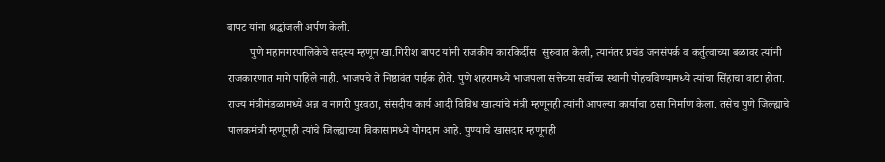बापट यांना श्रद्धांजली अर्पण केली.
        पुणे महानगरपालिकेचे सदस्य म्हणून खा.गिरीश बापट यांनी राजकीय कारकिर्दीस  सुरुवात केली, त्यानंतर प्रचंड जनसंपर्क व कर्तुत्वाच्या बळावर त्यांनी राजकारणात मागे पाहिले नाही. भाजपचे ते निष्ठावंत पाईक होते. पुणे शहरामध्ये भाजपला सत्तेच्या सर्वोच्च स्थानी पोहचविण्यामध्ये त्यांचा सिंहाचा वाटा होता.  राज्य मंत्रीमंडळामध्ये अन्न व नागरी पुरवठा, संसदीय कार्य आदी विविध खात्यांचे मंत्री म्हणूनही त्यांनी आपल्या कार्याचा ठसा निर्माण केला. तसेच पुणे जिल्ह्याचे पालकमंत्री म्हणूनही त्यांचे जिल्ह्याच्या विकासामध्ये योगदान आहे. पुण्याचे खासदार म्हणूनही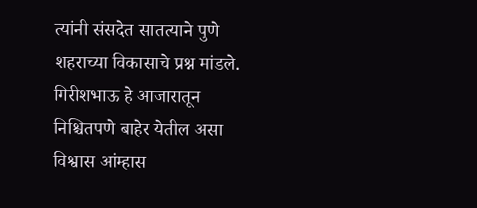त्यांनी संसदेत सातत्याने पुणे शहराच्या विकासाचे प्रश्न मांडले. गिरीशभाऊ हे आजारातून निश्चितपणे बाहेर येतील असा विश्वास आंम्हास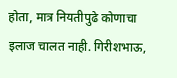होता, मात्र नियतीपुढे कोणाचा इलाज चालत नाही. गिरीशभाऊ,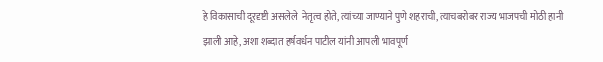हे विकासाची दूरदृष्टी असलेले  नेतृत्व होते, त्यांच्या जाण्याने पुणे शहराची, त्याचबरोबर राज्य भाजपची मोठी हानी झाली आहे, अशा शब्दात हर्षवर्धन पाटील यांनी आपली भावपूर्ण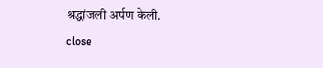श्रद्धांजली अर्पण केली.
close